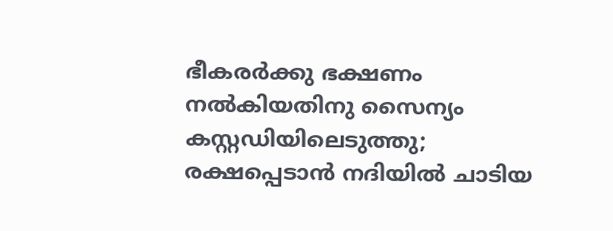ഭീകരർക്കു ഭക്ഷണം നൽകിയതിനു സൈന്യം കസ്റ്റഡിയിലെടുത്തു; രക്ഷപ്പെടാൻ നദിയിൽ ചാടിയ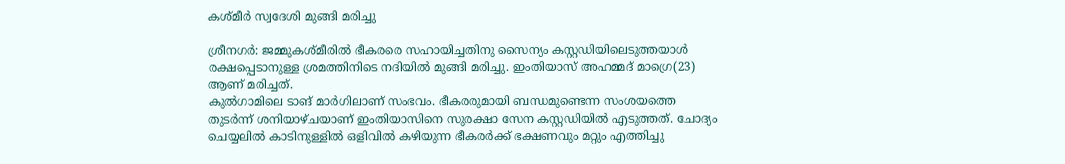കശ്മീർ സ്വദേശി മുങ്ങി മരിച്ചു

ശ്രീനഗർ: ജമ്മുകശ്മീരിൽ ഭീകരരെ സഹായിച്ചതിനു സൈന്യം കസ്റ്റഡിയിലെടുത്തയാൾ രക്ഷപ്പെടാനുള്ള ശ്രമത്തിനിടെ നദിയിൽ മുങ്ങി മരിച്ചു. ഇംതിയാസ് അഹമ്മദ് മാഗ്രെ(23) ആണ് മരിച്ചത്.
കുൽഗാമിലെ ടാങ് മാർഗിലാണ് സംഭവം. ഭീകരരുമായി ബന്ധമുണ്ടെന്ന സംശയത്തെ തുടർന്ന് ശനിയാഴ്ചയാണ് ഇംതിയാസിനെ സുരക്ഷാ സേന കസ്റ്റഡിയിൽ എടുത്തത്. ചോദ്യം ചെയ്യലിൽ കാടിനുള്ളിൽ ഒളിവിൽ കഴിയുന്ന ഭീകരർക്ക് ഭക്ഷണവും മറ്റും എത്തിച്ചു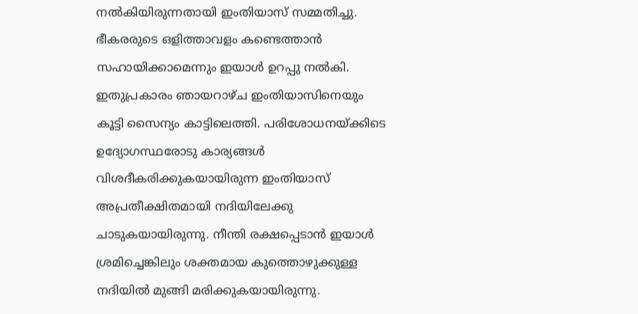നൽകിയിരുന്നതായി ഇംതിയാസ് സമ്മതിച്ചു. ഭീകരരുടെ ഒളിത്താവളം കണ്ടെത്താൻ സഹായിക്കാമെന്നും ഇയാൾ ഉറപ്പു നൽകി. ഇതുപ്രകാരം ഞായറാഴ്ച ഇംതിയാസിനെയും കൂട്ടി സൈന്യം കാട്ടിലെത്തി. പരിശോധനയ്ക്കിടെ ഉദ്യോഗസ്ഥരോടു കാര്യങ്ങൾ വിശദീകരിക്കുകയായിരുന്ന ഇംതിയാസ് അപ്രതീക്ഷിതമായി നദിയിലേക്കു ചാടുകയായിരുന്നു. നീന്തി രക്ഷപ്പെടാൻ ഇയാൾ ശ്രമിച്ചെങ്കിലും ശക്തമായ കുത്തൊഴുക്കുള്ള നദിയിൽ മുങ്ങി മരിക്കുകയായിരുന്നു.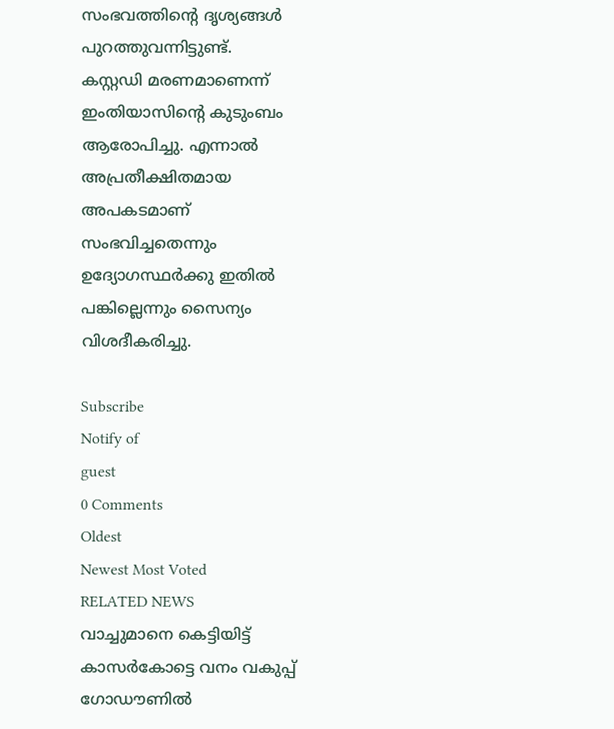സംഭവത്തിന്റെ ദൃശ്യങ്ങൾ പുറത്തുവന്നിട്ടുണ്ട്.
കസ്റ്റഡി മരണമാണെന്ന് ഇംതിയാസിന്റെ കുടുംബം ആരോപിച്ചു. എന്നാൽ അപ്രതീക്ഷിതമായ അപകടമാണ് സംഭവിച്ചതെന്നും ഉദ്യോഗസ്ഥർക്കു ഇതിൽ പങ്കില്ലെന്നും സൈന്യം വിശദീകരിച്ചു.

Subscribe
Notify of
guest
0 Comments
Oldest
Newest Most Voted
RELATED NEWS
വാച്ചുമാനെ കെട്ടിയിട്ട് കാസര്‍കോട്ടെ വനം വകുപ്പ് ഗോഡൗണില്‍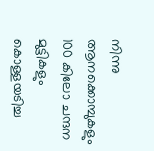നിന്നു ആനക്കൊമ്പുകളും 100 കിലോ ചന്ദന മുട്ടികളും കൊള്ളയടിച്ച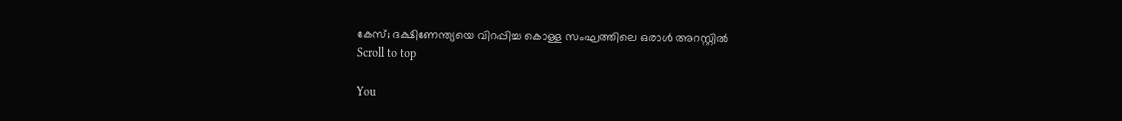കേസ്; ദക്ഷിണേന്ത്യയെ വിറപ്പിച്ച കൊള്ള സംഘത്തിലെ ഒരാള്‍ അറസ്റ്റില്‍
Scroll to top

You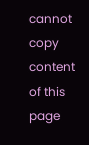cannot copy content of this page